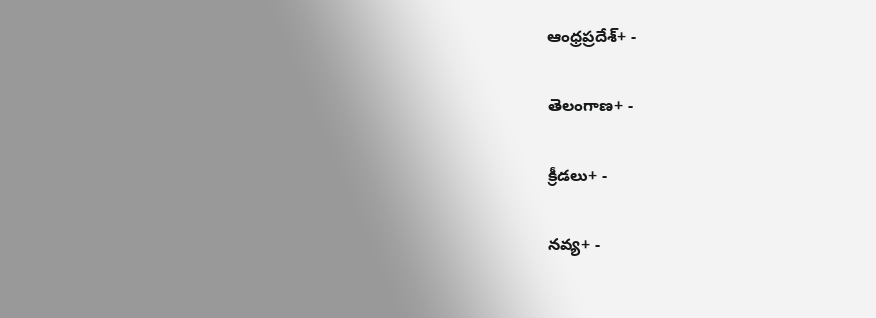ఆంధ్రప్రదేశ్+ -

తెలంగాణ+ -

క్రీడలు+ -

నవ్య+ -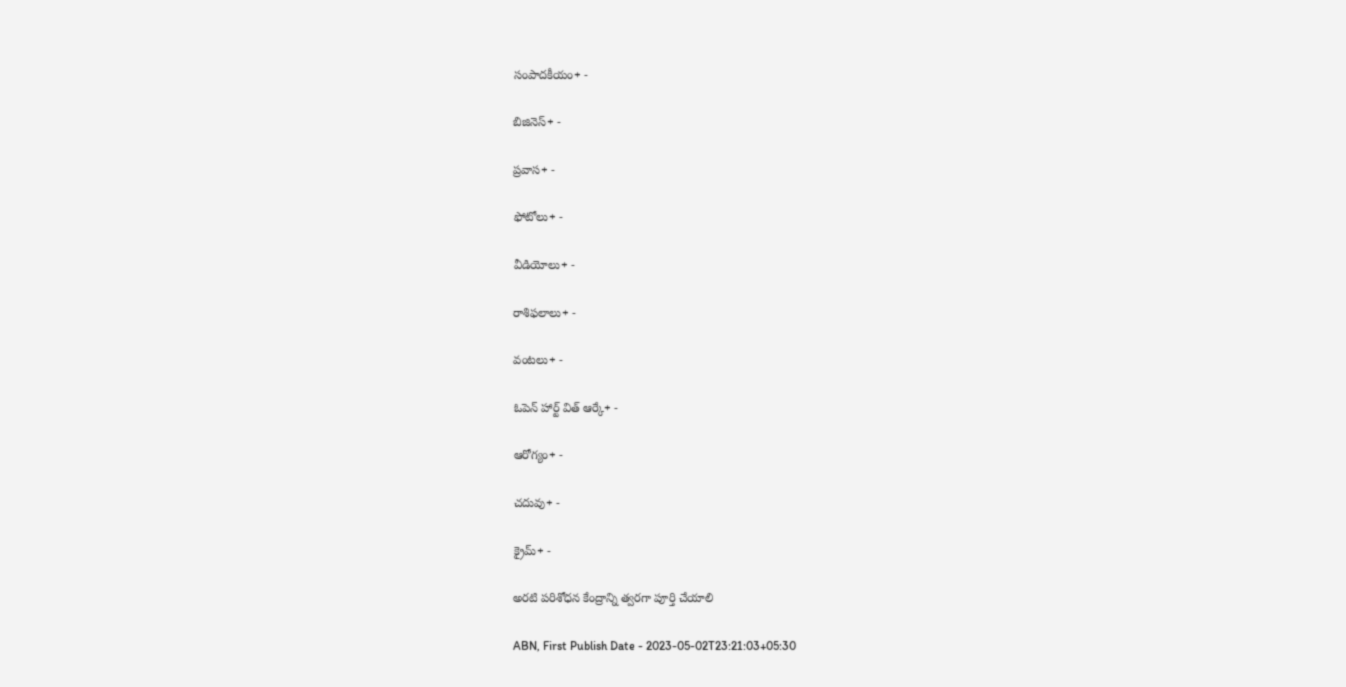సంపాదకీయం+ -

బిజినెస్+ -

ప్రవాస+ -

ఫోటోలు+ -

వీడియోలు+ -

రాశిఫలాలు+ -

వంటలు+ -

ఓపెన్ హార్ట్ విత్ ఆర్కే+ -

ఆరోగ్యం+ -

చదువు+ -

క్రైమ్+ -

అరటి పరిశోధన కేంద్రాన్ని త్వరగా పూర్తి చేయాలి

ABN, First Publish Date - 2023-05-02T23:21:03+05:30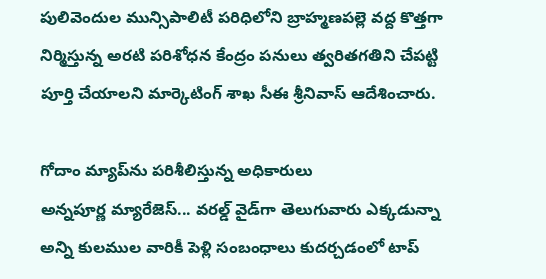పులివెందుల మున్సిపాలిటీ పరిధిలోని బ్రాహ్మణపల్లె వద్ద కొత్తగా నిర్మిస్తున్న అరటి పరిశోధన కేంద్రం పనులు త్వరితగతిని చేపట్టి పూర్తి చేయాలని మార్కెటింగ్‌ శాఖ సీఈ శ్రీనివాస్‌ ఆదేశించారు.

గోదాం మ్యాప్‌ను పరిశీలిస్తున్న అధికారులు
అన్నపూర్ణ మ్యారేజెస్... వరల్డ్ వైడ్‌గా తెలుగువారు ఎక్కడున్నా అన్ని కులముల వారికీ పెళ్లి సంబంధాలు కుదర్చడంలో టాప్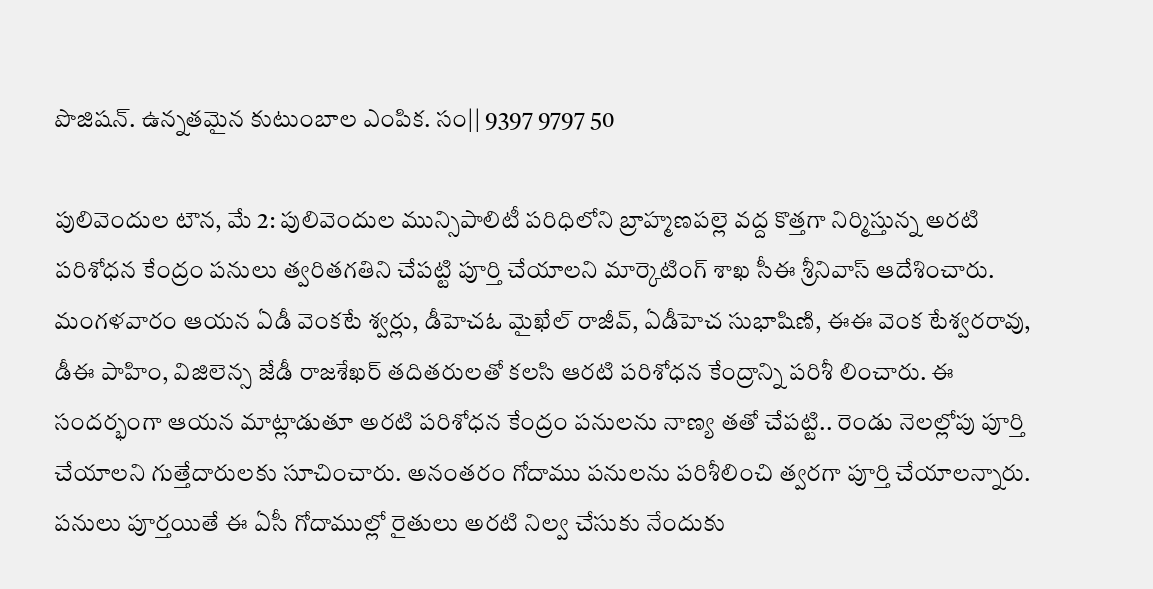పొజిషన్. ఉన్నతమైన కుటుంబాల ఎంపిక. సం|| 9397 9797 50

పులివెందుల టౌన, మే 2: పులివెందుల మున్సిపాలిటీ పరిధిలోని బ్రాహ్మణపల్లె వద్ద కొత్తగా నిర్మిస్తున్న అరటి పరిశోధన కేంద్రం పనులు త్వరితగతిని చేపట్టి పూర్తి చేయాలని మార్కెటింగ్‌ శాఖ సీఈ శ్రీనివాస్‌ ఆదేశించారు. మంగళవారం ఆయన ఏడీ వెంకటే శ్వర్లు, డీహెచఓ మైఖేల్‌ రాజీవ్‌, ఏడీహెచ సుభాషిణి, ఈఈ వెంక టేశ్వరరావు, డీఈ పాహిం, విజిలెన్స జేడీ రాజశేఖర్‌ తదితరులతో కలసి ఆరటి పరిశోధన కేంద్రాన్ని పరిశీ లించారు. ఈ సందర్భంగా ఆయన మాట్లాడుతూ అరటి పరిశోధన కేంద్రం పనులను నాణ్య తతో చేపట్టి.. రెండు నెలల్లోపు పూర్తి చేయాలని గుత్తేదారులకు సూచించారు. అనంతరం గోదాము పనులను పరిశీలించి త్వరగా పూర్తి చేయాలన్నారు. పనులు పూర్తయితే ఈ ఏసీ గోదాముల్లో రైతులు అరటి నిల్వ చేసుకు నేందుకు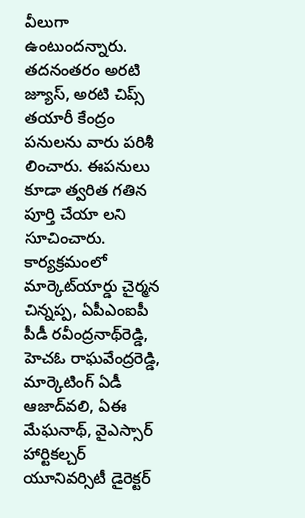వీలుగా ఉంటుందన్నారు. తదనంతరం అరటి జ్యూస్‌, అరటి చిప్స్‌ తయారీ కేంద్రం పనులను వారు పరిశీ లించారు. ఈపనులు కూడా త్వరిత గతిన పూర్తి చేయా లని సూచించారు. కార్యక్రమంలో మార్కెట్‌యార్డు చైర్మన చిన్నప్ప, ఏపీఎంఐపీ పీడీ రవీంద్రనాథ్‌రెడ్డి, హెచఓ రాఘవేంద్రరెడ్డి, మార్కెటింగ్‌ ఏడీ ఆజాద్‌వలి, ఏఈ మేఘనాథ్‌, వైఎస్సార్‌ హార్టికల్చర్‌ యూనివర్సిటీ డైరెక్టర్‌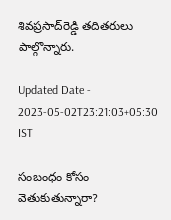శివప్రసాద్‌రెడ్డి తదితరులు పాల్గొన్నారు.

Updated Date - 2023-05-02T23:21:03+05:30 IST

సంబంధం కోసం వెతుకుతున్నారా?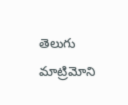తెలుగు మాట్రిమోని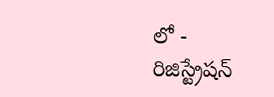లో - రిజిస్ట్రేషన్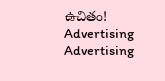ఉచితం!
Advertising
Advertising